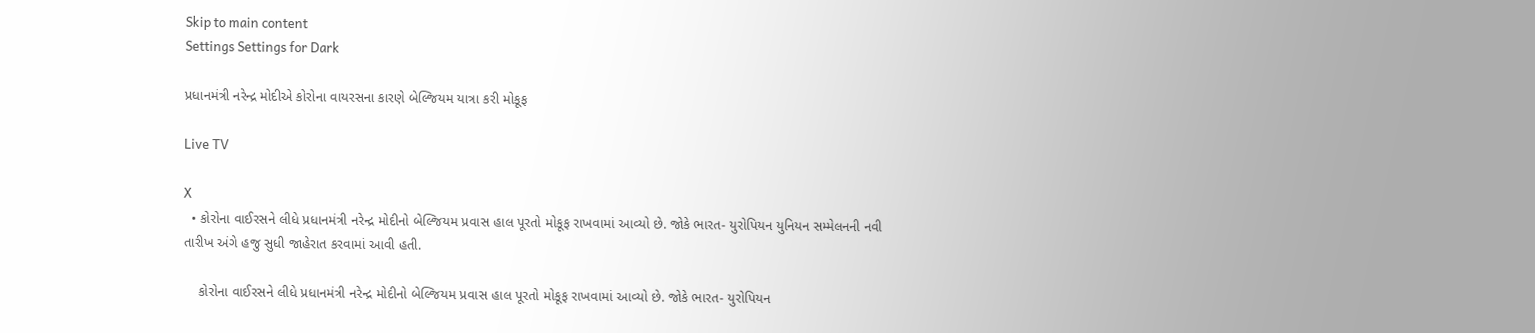Skip to main content
Settings Settings for Dark

પ્રધાનમંત્રી નરેન્દ્ર મોદીએ કોરોના વાયરસના કારણે બેલ્જિયમ યાત્રા કરી મોકૂફ

Live TV

X
  • કોરોના વાઈરસને લીધે પ્રધાનમંત્રી નરેન્દ્ર મોદીનો બેલ્જિયમ પ્રવાસ હાલ પૂરતો મોકૂફ રાખવામાં આવ્યો છે. જોકે ભારત- યુરોપિયન યુનિયન સમ્મેલનની નવી તારીખ અંગે હજુ સુધી જાહેરાત કરવામાં આવી હતી.

    કોરોના વાઈરસને લીધે પ્રધાનમંત્રી નરેન્દ્ર મોદીનો બેલ્જિયમ પ્રવાસ હાલ પૂરતો મોકૂફ રાખવામાં આવ્યો છે. જોકે ભારત- યુરોપિયન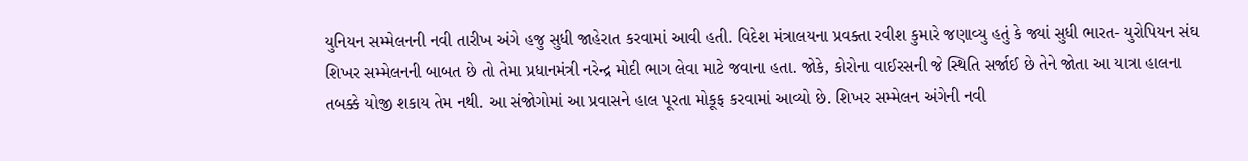યુનિયન સમ્મેલનની નવી તારીખ અંગે હજુ સુધી જાહેરાત કરવામાં આવી હતી. વિદેશ મંત્રાલયના પ્રવક્તા રવીશ કુમારે જણાવ્યુ હતું કે જ્યાં સુધી ભારત- યુરોપિયન સંઘ શિખર સમ્મેલનની બાબત છે તો તેમા પ્રધાનમંત્રી નરેન્દ્ર મોદી ભાગ લેવા માટે જવાના હતા. જોકે, કોરોના વાઈરસની જે સ્થિતિ સર્જાઈ છે તેને જોતા આ યાત્રા હાલના તબક્કે યોજી શકાય તેમ નથી. આ સંજોગોમાં આ પ્રવાસને હાલ પૂરતા મોકૂફ કરવામાં આવ્યો છે. શિખર સમ્મેલન અંગેની નવી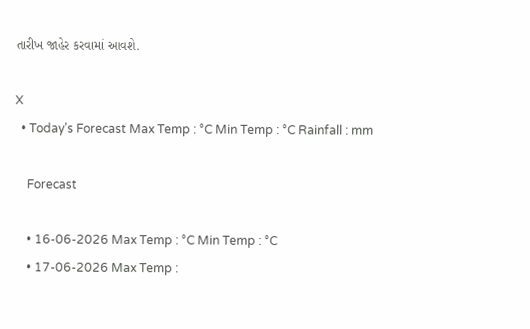તારીખ જાહેર કરવામાં આવશે.

X
  • Today’s Forecast Max Temp : °C Min Temp : °C Rainfall : mm

    Forecast

    • 16-06-2026 Max Temp : °C Min Temp : °C
    • 17-06-2026 Max Temp :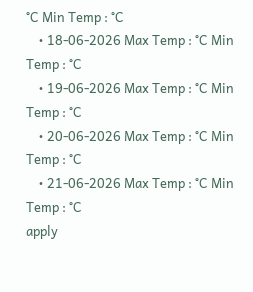°C Min Temp : °C
    • 18-06-2026 Max Temp : °C Min Temp : °C
    • 19-06-2026 Max Temp : °C Min Temp : °C
    • 20-06-2026 Max Temp : °C Min Temp : °C
    • 21-06-2026 Max Temp : °C Min Temp : °C
apply